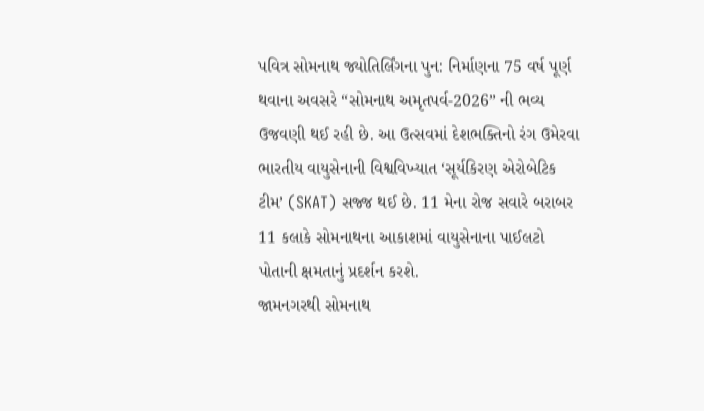પવિત્ર સોમનાથ જ્યોતિર્લિંગના પુન: નિર્માણના 75 વર્ષ પૂર્ણ થવાના અવસરે “સોમનાથ અમૃતપર્વ-2026” ની ભવ્ય ઉજવણી થઈ રહી છે. આ ઉત્સવમાં દેશભક્તિનો રંગ ઉમેરવા ભારતીય વાયુસેનાની વિશ્વવિખ્યાત ‘સૂર્યકિરણ એરોબેટિક ટીમ’ (SKAT) સજ્જ થઈ છે. 11 મેના રોજ સવારે બરાબર 11 કલાકે સોમનાથના આકાશમાં વાયુસેનાના પાઈલટો પોતાની ક્ષમતાનું પ્રદર્શન કરશે.
જામનગરથી સોમનાથ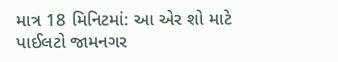માત્ર 18 મિનિટમાં: આ એર શો માટે પાઈલટો જામનગર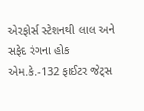એરફોર્સ સ્ટેશનથી લાલ અને સફેદ રંગના હોક એમ.કે.-132 ફાઈટર જેટ્સ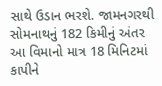સાથે ઉડાન ભરશે. જામનગરથી સોમનાથનું 182 કિમીનું અંતર આ વિમાનો માત્ર 18 મિનિટમાં કાપીને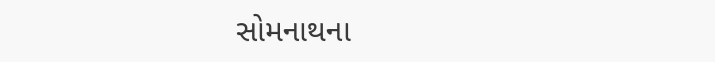સોમનાથના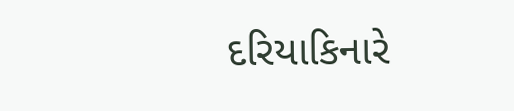દરિયાકિનારે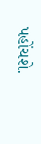પહોંચશે.